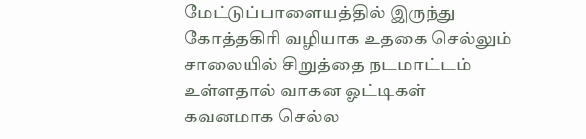மேட்டுப்பாளையத்தில் இருந்து கோத்தகிரி வழியாக உதகை செல்லும் சாலையில் சிறுத்தை நடமாட்டம் உள்ளதால் வாகன ஓட்டிகள் கவனமாக செல்ல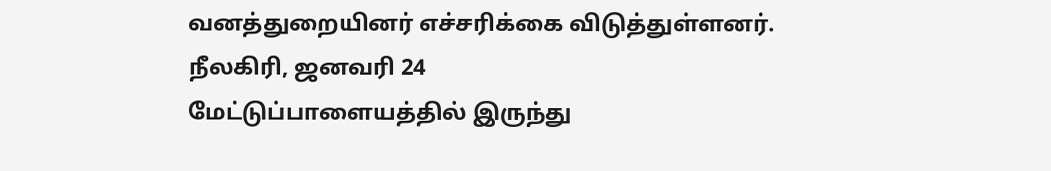வனத்துறையினர் எச்சரிக்கை விடுத்துள்ளனர்.
நீலகிரி, ஜனவரி 24
மேட்டுப்பாளையத்தில் இருந்து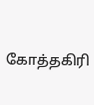கோத்தகிரி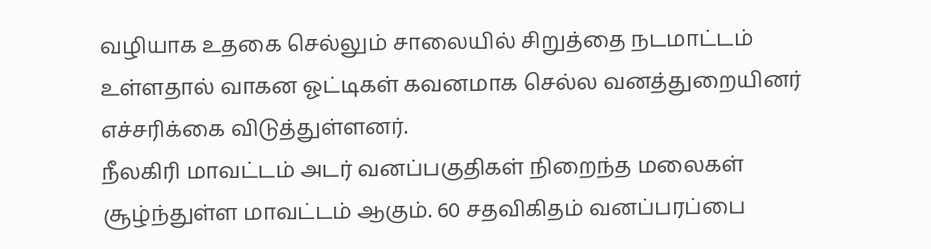வழியாக உதகை செல்லும் சாலையில் சிறுத்தை நடமாட்டம் உள்ளதால் வாகன ஓட்டிகள் கவனமாக செல்ல வனத்துறையினர் எச்சரிக்கை விடுத்துள்ளனர்.
நீலகிரி மாவட்டம் அடர் வனப்பகுதிகள் நிறைந்த மலைகள் சூழ்ந்துள்ள மாவட்டம் ஆகும். 60 சதவிகிதம் வனப்பரப்பை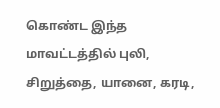கொண்ட இந்த மாவட்டத்தில் புலி, சிறுத்தை, யானை, கரடி,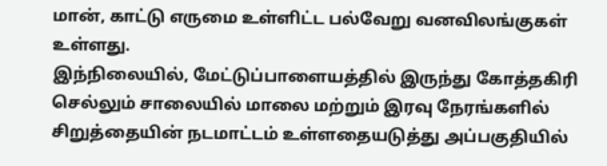மான், காட்டு எருமை உள்ளிட்ட பல்வேறு வனவிலங்குகள் உள்ளது.
இந்நிலையில், மேட்டுப்பாளையத்தில் இருந்து கோத்தகிரி செல்லும் சாலையில் மாலை மற்றும் இரவு நேரங்களில் சிறுத்தையின் நடமாட்டம் உள்ளதையடுத்து அப்பகுதியில்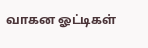வாகன ஓட்டிகள்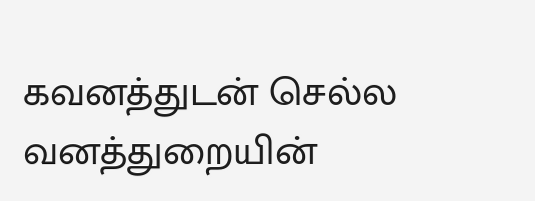கவனத்துடன் செல்ல வனத்துறையின்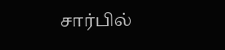சார்பில்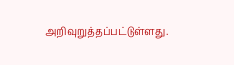அறிவுறுத்தப்பட்டுள்ளது.